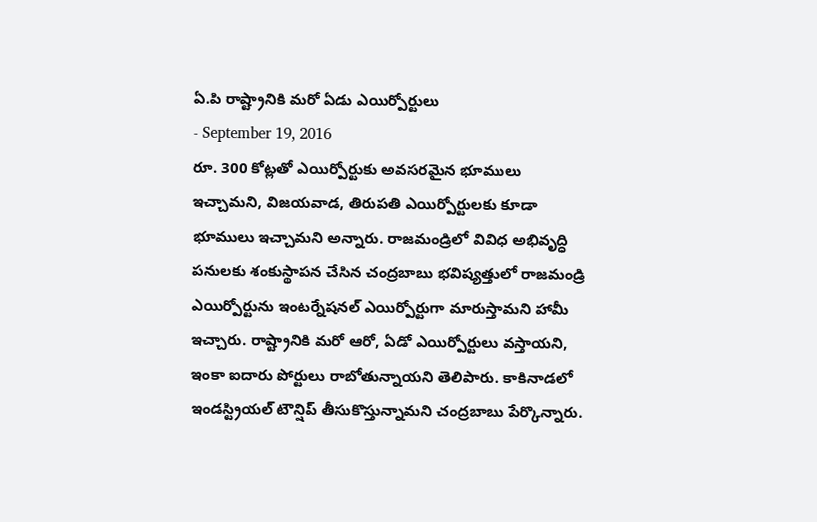ఏ.పి రాష్ట్రానికి మరో ఏడు ఎయిర్పోర్టులు
- September 19, 2016
రూ. 300 కోట్లతో ఎయిర్పోర్టుకు అవసరమైన భూములు ఇచ్చామని, విజయవాడ, తిరుపతి ఎయిర్పోర్టులకు కూడా భూములు ఇచ్చామని అన్నారు. రాజమండ్రిలో వివిధ అభివృద్ధి పనులకు శంకుస్థాపన చేసిన చంద్రబాబు భవిష్యత్తులో రాజమండ్రి ఎయిర్పోర్టును ఇంటర్నేషనల్ ఎయిర్పోర్టుగా మారుస్తామని హామీ ఇచ్చారు. రాష్ట్రానికి మరో ఆరో, ఏడో ఎయిర్పోర్టులు వస్తాయని, ఇంకా ఐదారు పోర్టులు రాబోతున్నాయని తెలిపారు. కాకినాడలో ఇండస్ట్రియల్ టౌన్షిప్ తీసుకొస్తున్నామని చంద్రబాబు పేర్కొన్నారు.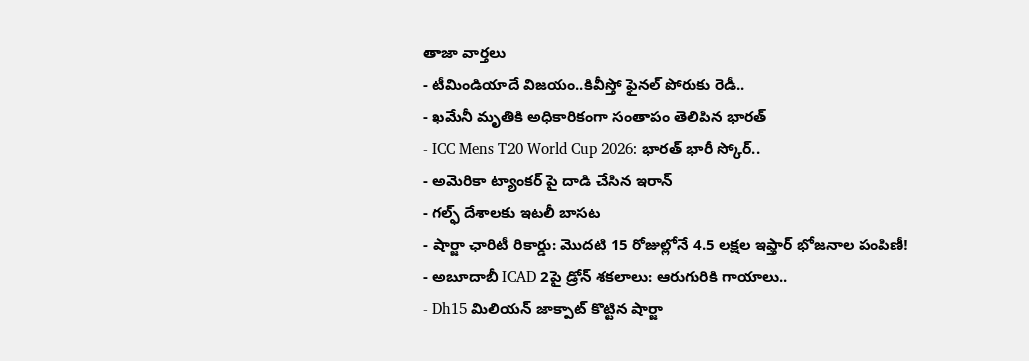తాజా వార్తలు
- టీమిండియాదే విజయం..కివీస్తో ఫైనల్ పోరుకు రెడీ..
- ఖమేనీ మృతికి అధికారికంగా సంతాపం తెలిపిన భారత్
- ICC Mens T20 World Cup 2026: భారత్ భారీ స్కోర్..
- అమెరికా ట్యాంకర్ పై దాడి చేసిన ఇరాన్
- గల్ఫ్ దేశాలకు ఇటలీ బాసట
- షార్జా ఛారిటీ రికార్డు: మొదటి 15 రోజుల్లోనే 4.5 లక్షల ఇఫ్తార్ భోజనాల పంపిణీ!
- అబూదాబీ ICAD 2పై డ్రోన్ శకలాలు: ఆరుగురికి గాయాలు..
- Dh15 మిలియన్ జాక్పాట్ కొట్టిన షార్జా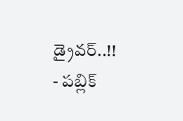డ్రైవర్..!!
- పబ్లిక్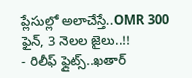ప్లేసుల్లో అలాచేస్తే..OMR 300 ఫైన్, 3 నెలల జైలు..!!
- రిలీఫ్ ఫ్లైట్స్..ఖతార్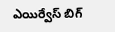ఎయిర్వేస్ బిగ్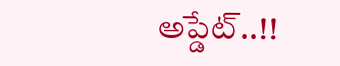అప్డేట్..!!